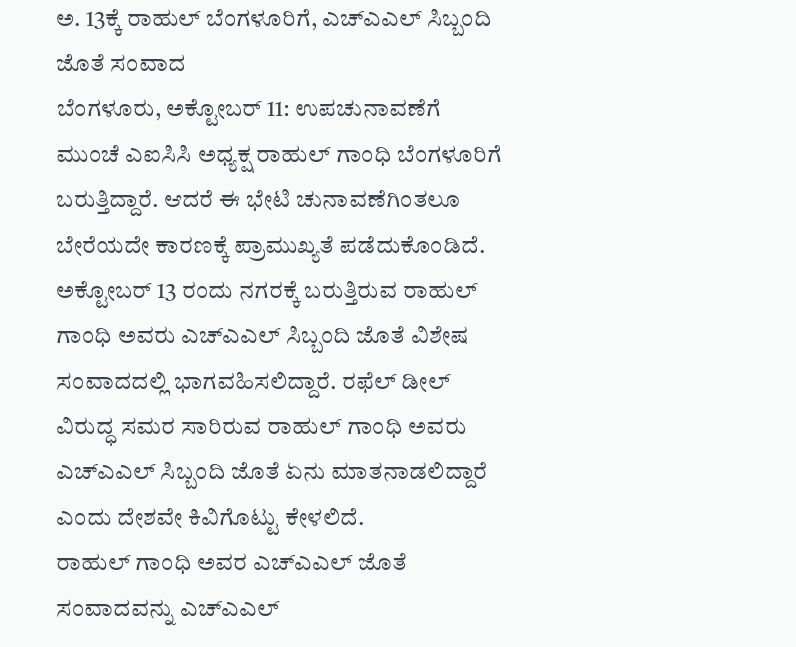ಅ. 13ಕ್ಕೆ ರಾಹುಲ್ ಬೆಂಗಳೂರಿಗೆ, ಎಚ್ಎಎಲ್ ಸಿಬ್ಬಂದಿ ಜೊತೆ ಸಂವಾದ
ಬೆಂಗಳೂರು, ಅಕ್ಟೋಬರ್ 11: ಉಪಚುನಾವಣೆಗೆ ಮುಂಚೆ ಎಐಸಿಸಿ ಅಧ್ಯಕ್ಷ ರಾಹುಲ್ ಗಾಂಧಿ ಬೆಂಗಳೂರಿಗೆ ಬರುತ್ತಿದ್ದಾರೆ. ಆದರೆ ಈ ಭೇಟಿ ಚುನಾವಣೆಗಿಂತಲೂ ಬೇರೆಯದೇ ಕಾರಣಕ್ಕೆ ಪ್ರಾಮುಖ್ಯತೆ ಪಡೆದುಕೊಂಡಿದೆ.
ಅಕ್ಟೋಬರ್ 13 ರಂದು ನಗರಕ್ಕೆ ಬರುತ್ತಿರುವ ರಾಹುಲ್ ಗಾಂಧಿ ಅವರು ಎಚ್ಎಎಲ್ ಸಿಬ್ಬಂದಿ ಜೊತೆ ವಿಶೇಷ ಸಂವಾದದಲ್ಲಿ ಭಾಗವಹಿಸಲಿದ್ದಾರೆ. ರಫೆಲ್ ಡೀಲ್ ವಿರುದ್ಧ ಸಮರ ಸಾರಿರುವ ರಾಹುಲ್ ಗಾಂಧಿ ಅವರು ಎಚ್ಎಎಲ್ ಸಿಬ್ಬಂದಿ ಜೊತೆ ಏನು ಮಾತನಾಡಲಿದ್ದಾರೆ ಎಂದು ದೇಶವೇ ಕಿವಿಗೊಟ್ಟು ಕೇಳಲಿದೆ.
ರಾಹುಲ್ ಗಾಂಧಿ ಅವರ ಎಚ್ಎಎಲ್ ಜೊತೆ ಸಂವಾದವನ್ನು ಎಚ್ಎಎಲ್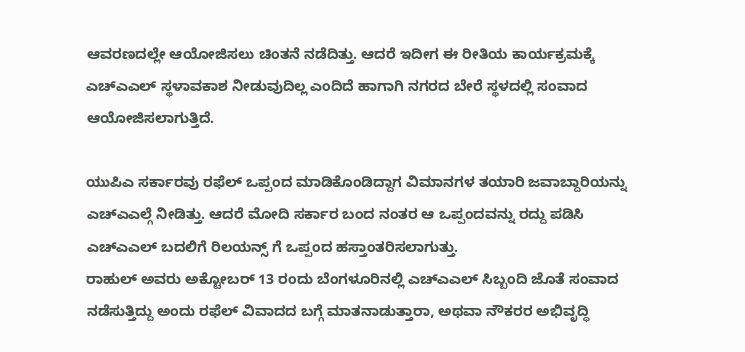ಆವರಣದಲ್ಲೇ ಆಯೋಜಿಸಲು ಚಿಂತನೆ ನಡೆದಿತ್ತು. ಆದರೆ ಇದೀಗ ಈ ರೀತಿಯ ಕಾರ್ಯಕ್ರಮಕ್ಕೆ ಎಚ್ಎಎಲ್ ಸ್ಥಳಾವಕಾಶ ನೀಡುವುದಿಲ್ಲ ಎಂದಿದೆ ಹಾಗಾಗಿ ನಗರದ ಬೇರೆ ಸ್ಥಳದಲ್ಲಿ ಸಂವಾದ ಆಯೋಜಿಸಲಾಗುತ್ತಿದೆ.

ಯುಪಿಎ ಸರ್ಕಾರವು ರಫೆಲ್ ಒಪ್ಪಂದ ಮಾಡಿಕೊಂಡಿದ್ದಾಗ ವಿಮಾನಗಳ ತಯಾರಿ ಜವಾಬ್ದಾರಿಯನ್ನು ಎಚ್ಎಎಲ್ಗೆ ನೀಡಿತ್ತು. ಆದರೆ ಮೋದಿ ಸರ್ಕಾರ ಬಂದ ನಂತರ ಆ ಒಪ್ಪಂದವನ್ನು ರದ್ದು ಪಡಿಸಿ ಎಚ್ಎಎಲ್ ಬದಲಿಗೆ ರಿಲಯನ್ಸ್ ಗೆ ಒಪ್ಪಂದ ಹಸ್ತಾಂತರಿಸಲಾಗುತ್ತು.
ರಾಹುಲ್ ಅವರು ಅಕ್ಟೋಬರ್ 13 ರಂದು ಬೆಂಗಳೂರಿನಲ್ಲಿ ಎಚ್ಎಎಲ್ ಸಿಬ್ಬಂದಿ ಜೊತೆ ಸಂವಾದ ನಡೆಸುತ್ತಿದ್ದು ಅಂದು ರಫೆಲ್ ವಿವಾದದ ಬಗ್ಗೆ ಮಾತನಾಡುತ್ತಾರಾ, ಅಥವಾ ನೌಕರರ ಅಭಿವೃದ್ಧಿ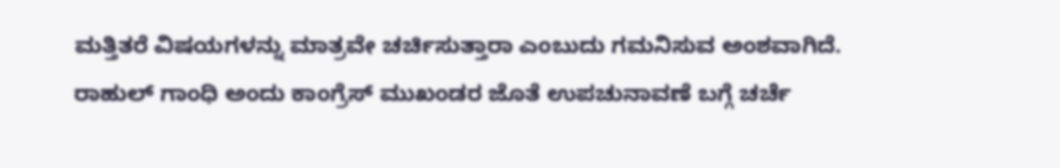ಮತ್ತಿತರೆ ವಿಷಯಗಳನ್ನು ಮಾತ್ರವೇ ಚರ್ಚಿಸುತ್ತಾರಾ ಎಂಬುದು ಗಮನಿಸುವ ಅಂಶವಾಗಿದೆ.
ರಾಹುಲ್ ಗಾಂಧಿ ಅಂದು ಕಾಂಗ್ರೆಸ್ ಮುಖಂಡರ ಜೊತೆ ಉಪಚುನಾವಣೆ ಬಗ್ಗೆ ಚರ್ಚೆ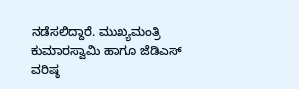ನಡೆಸಲಿದ್ದಾರೆ. ಮುಖ್ಯಮಂತ್ರಿ ಕುಮಾರಸ್ವಾಮಿ ಹಾಗೂ ಜೆಡಿಎಸ್ ವರಿಷ್ಠ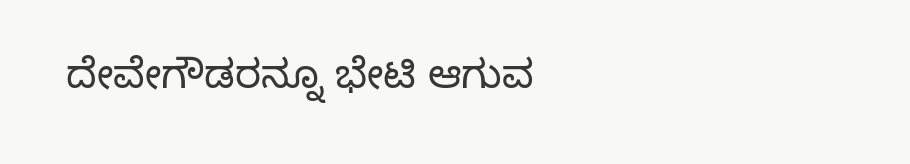ದೇವೇಗೌಡರನ್ನೂ ಭೇಟಿ ಆಗುವ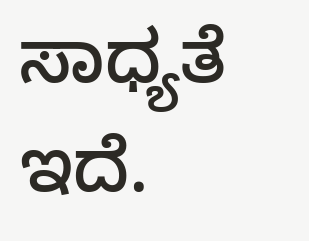ಸಾಧ್ಯತೆ ಇದೆ.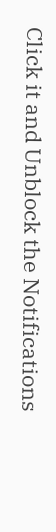Click it and Unblock the Notifications